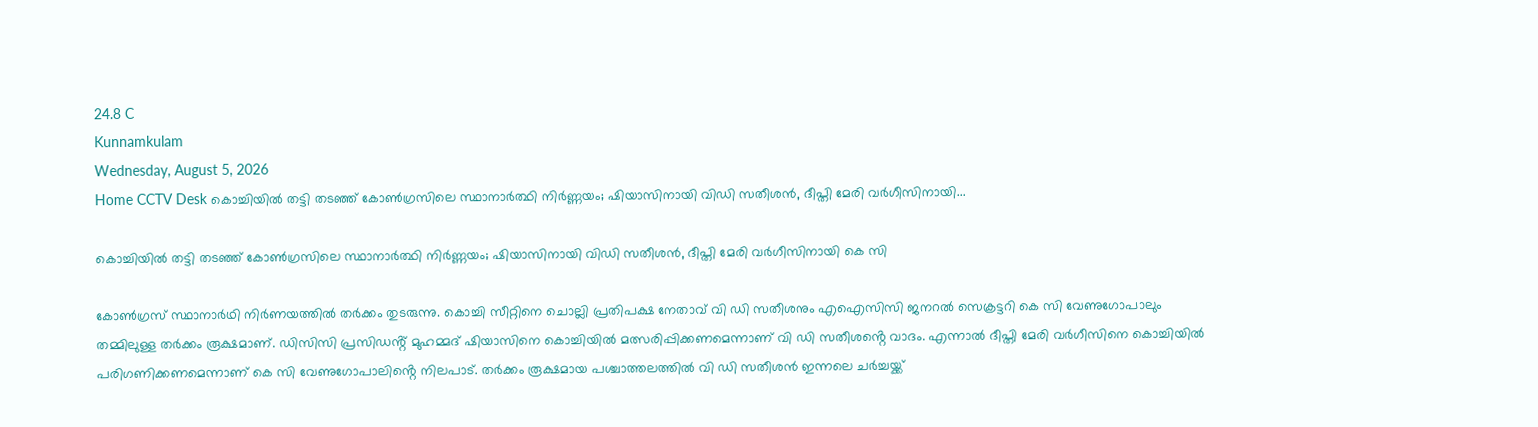24.8 C
Kunnamkulam
Wednesday, August 5, 2026
Home CCTV Desk കൊച്ചിയിൽ തട്ടി തടഞ്ഞ് കോൺഗ്രസിലെ സ്ഥാനാർത്ഥി നിർണ്ണയം; ഷിയാസിനായി വിഡി സതീശൻ, ദീപ്തി മേരി വർഗീസിനായി...

കൊച്ചിയിൽ തട്ടി തടഞ്ഞ് കോൺഗ്രസിലെ സ്ഥാനാർത്ഥി നിർണ്ണയം; ഷിയാസിനായി വിഡി സതീശൻ, ദീപ്തി മേരി വർഗീസിനായി കെ സി

കോൺഗ്രസ് സ്ഥാനാർഥി നിർണയത്തിൽ തർക്കം തുടരുന്നു. കൊച്ചി സീറ്റിനെ ചൊല്ലി പ്രതിപക്ഷ നേതാവ് വി ഡി സതീശനും എഐസിസി ജനറൽ സെക്രട്ടറി കെ സി വേണുഗോപാലും തമ്മിലുള്ള തർക്കം രൂക്ഷമാണ്. ഡിസിസി പ്രസിഡൻ്റ് മുഹമ്മദ് ഷിയാസിനെ കൊച്ചിയിൽ മത്സരിപ്പിക്കണമെന്നാണ് വി ഡി സതീശൻ്റെ വാദം. എന്നാൽ ദീപ്തി മേരി വർഗീസിനെ കൊച്ചിയിൽ പരിഗണിക്കണമെന്നാണ് കെ സി വേണുഗോപാലിൻ്റെ നിലപാട്. തർക്കം രൂക്ഷമായ പശ്ചാത്തലത്തിൽ വി ഡി സതീശൻ ഇന്നലെ ചർച്ചയ്ക്ക്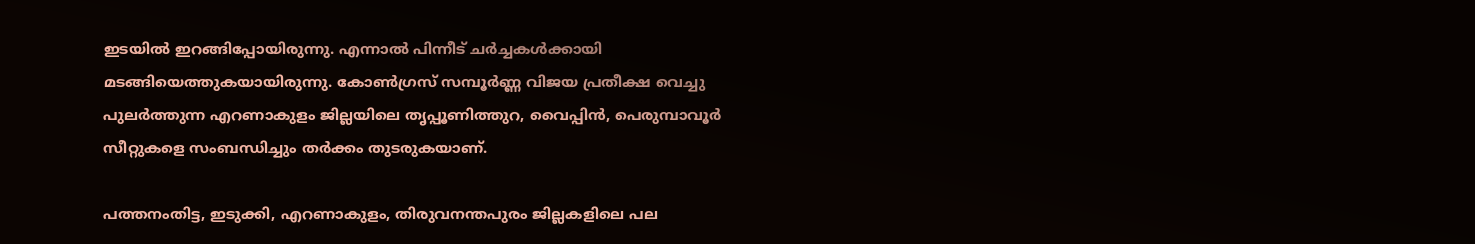ഇടയിൽ ഇറങ്ങിപ്പോയിരുന്നു. എന്നാൽ പിന്നീട് ചർച്ചകൾക്കായി മടങ്ങിയെത്തുകയായിരുന്നു. കോൺഗ്രസ് സമ്പൂർണ്ണ വിജയ പ്രതീക്ഷ വെച്ചു പുലർത്തുന്ന എറണാകുളം ജില്ലയിലെ തൃപ്പൂണിത്തുറ, വൈപ്പിൻ, പെരുമ്പാവൂർ സീറ്റുകളെ സംബന്ധിച്ചും തർക്കം തുടരുകയാണ്.

പത്തനംതിട്ട, ഇടുക്കി, എറണാകുളം, തിരുവനന്തപുരം ജില്ലകളിലെ പല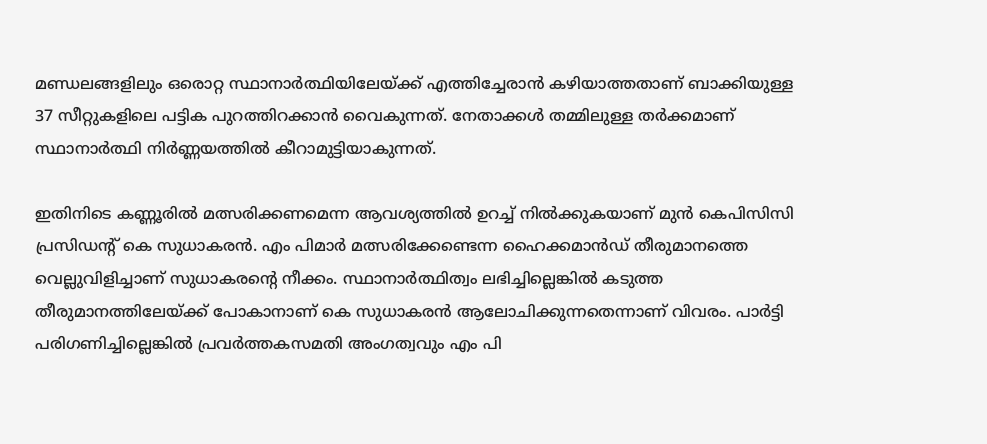മണ്ഡലങ്ങളിലും ഒരൊറ്റ സ്ഥാനാർത്ഥിയിലേയ്ക്ക് എത്തിച്ചേരാൻ കഴിയാത്തതാണ് ബാക്കിയുള്ള 37 സീറ്റുകളിലെ പട്ടിക പുറത്തിറക്കാൻ വൈകുന്നത്. നേതാക്കൾ തമ്മിലുള്ള തർക്കമാണ് സ്ഥാനാർത്ഥി നിർണ്ണയത്തിൽ കീറാമുട്ടിയാകുന്നത്.

ഇതിനിടെ കണ്ണൂരിൽ മത്സരിക്കണമെന്ന ആവശ്യത്തിൽ ഉറച്ച് നിൽക്കുകയാണ് മുൻ കെപിസിസി പ്രസിഡൻ്റ് കെ സുധാകരൻ. എം പിമാർ മത്സരിക്കേണ്ടെന്ന ഹൈക്കമാൻഡ് തീരുമാനത്തെ വെല്ലുവിളിച്ചാണ് സുധാകരൻ്റെ നീക്കം. സ്ഥാനാർത്ഥിത്വം ലഭിച്ചില്ലെങ്കിൽ കടുത്ത തീരുമാനത്തിലേയ്ക്ക് പോകാനാണ് കെ സുധാകരൻ ആലോചിക്കുന്നതെന്നാണ് വിവരം. പാർട്ടി പരിഗണിച്ചില്ലെങ്കിൽ പ്രവർത്തകസമതി അംഗത്വവും എം പി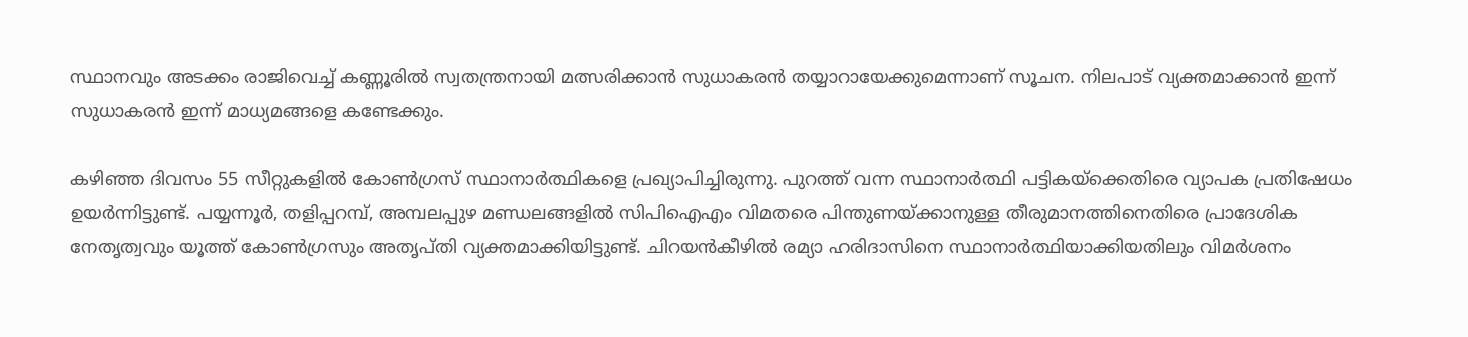സ്ഥാനവും അടക്കം രാജിവെച്ച് കണ്ണൂരിൽ സ്വതന്ത്രനായി മത്സരിക്കാൻ സുധാകരൻ തയ്യാറായേക്കുമെന്നാണ് സൂചന. നിലപാട് വ്യക്തമാക്കാൻ ഇന്ന് സുധാകരൻ ഇന്ന് മാധ്യമങ്ങളെ കണ്ടേക്കും.

കഴിഞ്ഞ ദിവസം 55 സീറ്റുകളിൽ കോൺഗ്രസ് സ്ഥാനാർത്ഥികളെ പ്രഖ്യാപിച്ചിരുന്നു. പുറത്ത് വന്ന സ്ഥാനാർത്ഥി പട്ടികയ്ക്കെതിരെ വ്യാപക പ്രതിഷേധം ഉയർന്നിട്ടുണ്ട്. പയ്യന്നൂർ, തളിപ്പറമ്പ്, അമ്പലപ്പുഴ മണ്ഡലങ്ങളിൽ സിപിഐഎം വിമതരെ പിന്തുണയ്ക്കാനുള്ള തീരുമാനത്തിനെതിരെ പ്രാദേശിക നേതൃത്വവും യൂത്ത് കോൺഗ്രസും അതൃപ്തി വ്യക്തമാക്കിയിട്ടുണ്ട്. ചിറയൻകീഴിൽ രമ്യാ ഹരിദാസിനെ സ്ഥാനാർത്ഥിയാക്കിയതിലും വിമർശനം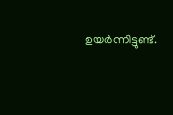ഉയർന്നിട്ടുണ്ട്.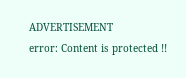ADVERTISEMENT
error: Content is protected !!